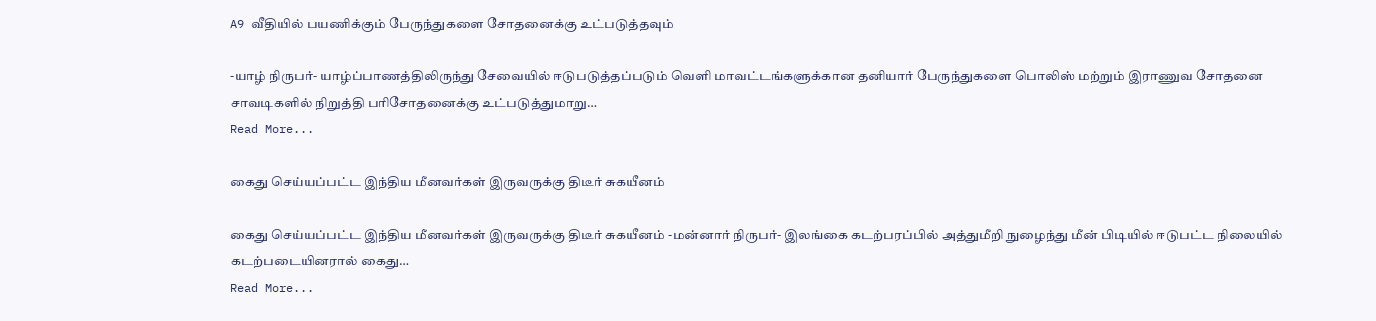A9 வீதியில் பயணிக்கும் பேருந்துகளை சோதனைக்கு உட்படுத்தவும்

-யாழ் நிருபர்- யாழ்ப்பாணத்திலிருந்து சேவையில் ஈடுபடுத்தப்படும் வெளி மாவட்டங்களுக்கான தனியார் பேருந்துகளை பொலிஸ் மற்றும் இராணுவ சோதனை சாவடிகளில் நிறுத்தி பரிசோதனைக்கு உட்படுத்துமாறு…
Read More...

கைது செய்யப்பட்ட இந்திய மீனவர்கள் இருவருக்கு திடீர் சுகயீனம்

கைது செய்யப்பட்ட இந்திய மீனவர்கள் இருவருக்கு திடீர் சுகயீனம் -மன்னார் நிருபர்- இலங்கை கடற்பரப்பில் அத்துமீறி நுழைந்து மீன் பிடியில் ஈடுபட்ட நிலையில் கடற்படையினரால் கைது…
Read More...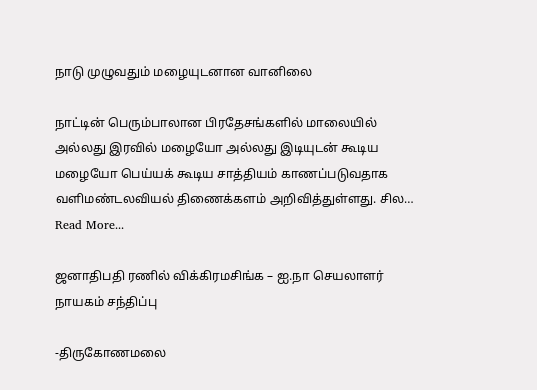நாடு முழுவதும் மழையுடனான வானிலை

நாட்டின் பெரும்பாலான பிரதேசங்களில் மாலையில் அல்லது இரவில் மழையோ அல்லது இடியுடன் கூடிய மழையோ பெய்யக் கூடிய சாத்தியம் காணப்படுவதாக வளிமண்டலவியல் திணைக்களம் அறிவித்துள்ளது. சில…
Read More...

ஜனாதிபதி ரணில் விக்கிரமசிங்க – ஐ.நா செயலாளர் நாயகம் சந்திப்பு

-திருகோணமலை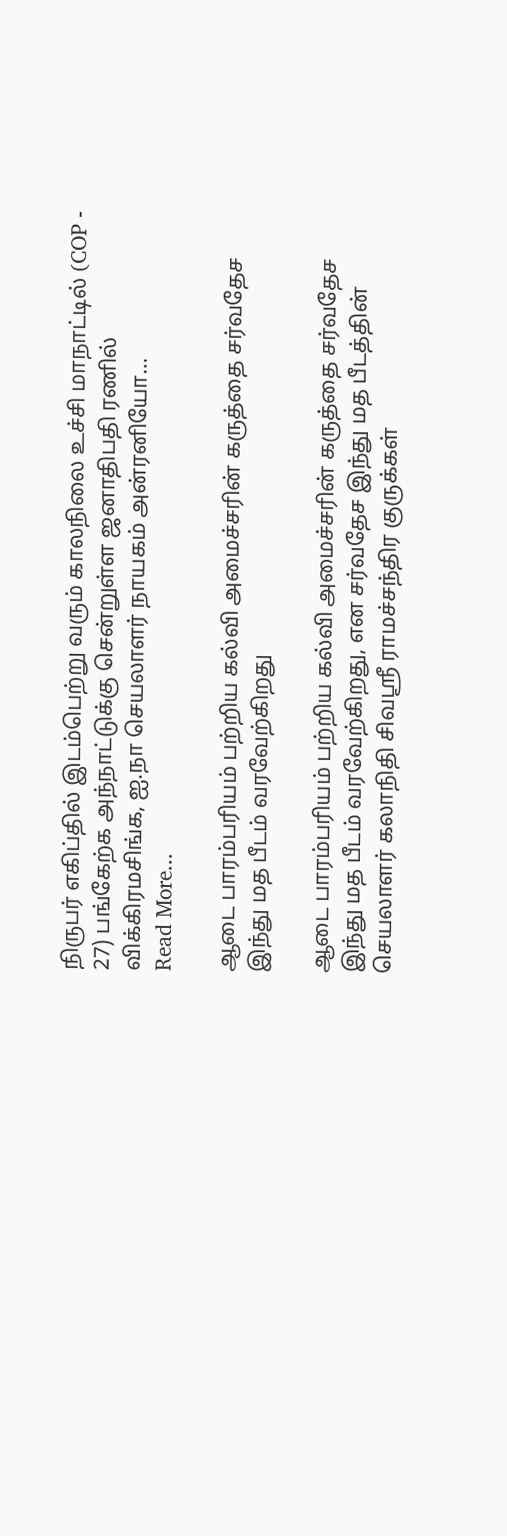நிருபர் எகிப்தில் இடம்பெற்று வரும் காலநிலை உச்சி மாநாட்டில் (COP - 27) பங்கேற்க அந்நாட்டுக்கு சென்றுள்ள ஜனாதிபதி ரணில் விக்கிரமசிங்க, ஐ.நா செயலாளர் நாயகம் அன்ரனியோ…
Read More...

ஆடை பாரம்பரியம் பற்றிய கல்வி அமைச்சரின் கருத்தை சர்வதேச இந்து மத பீடம் வரவேற்கிறது

ஆடை பாரம்பரியம் பற்றிய கல்வி அமைச்சரின் கருத்தை சர்வதேச இந்து மத பீடம் வரவேற்கிறது, என சர்வதேச இந்து மத பீடத்தின் செயலாளர் கலாநிதி சிவஸ்ரீ ராமச்சந்திர குருக்கள்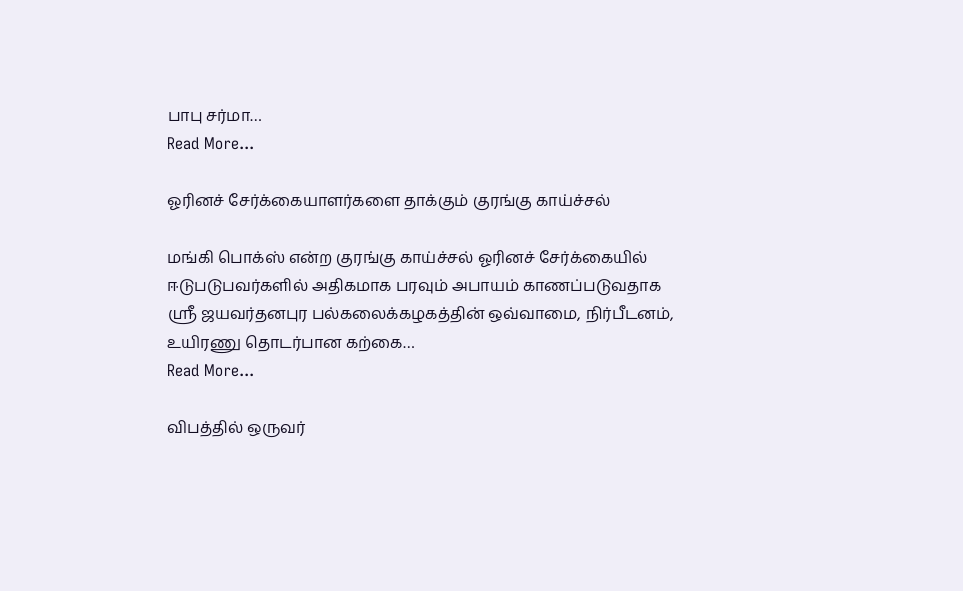பாபு சர்மா…
Read More...

ஓரினச் சேர்க்கையாளர்களை தாக்கும் குரங்கு காய்ச்சல்

மங்கி பொக்ஸ் என்ற குரங்கு காய்ச்சல் ஓரினச் சேர்க்கையில் ஈடுபடுபவர்களில் அதிகமாக பரவும் அபாயம் காணப்படுவதாக ஸ்ரீ ஜயவர்தனபுர பல்கலைக்கழகத்தின் ஒவ்வாமை, நிர்பீடனம், உயிரணு தொடர்பான கற்கை…
Read More...

விபத்தில் ஒருவர்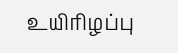உயிரிழப்பு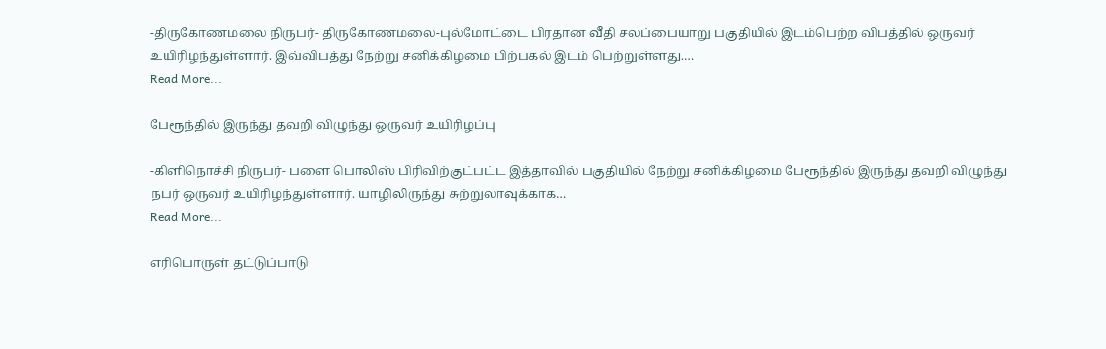-திருகோணமலை நிருபர்- திருகோணமலை-புல்மோட்டை பிரதான வீதி சலப்பையாறு பகுதியில் இடம்பெற்ற விபத்தில் ஒருவர் உயிரிழந்துள்ளார். இவ்விபத்து நேற்று சனிக்கிழமை பிற்பகல் இடம் பெற்றுள்ளது.…
Read More...

பேரூந்தில் இருந்து தவறி விழுந்து ஒருவர் உயிரிழப்பு

-கிளிநொச்சி நிருபர்- பளை பொலிஸ் பிரிவிற்குட்பட்ட இத்தாவில் பகுதியில் நேற்று சனிக்கிழமை பேரூந்தில் இருந்து தவறி விழுந்து நபர் ஒருவர் உயிரிழந்துள்ளார். யாழிலிருந்து சுற்றுலாவுக்காக…
Read More...

எரிபொருள் தட்டுப்பாடு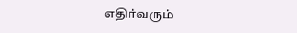எதிர்வரும்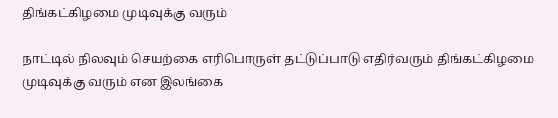திங்கட்கிழமை முடிவுக்கு வரும்

நாட்டில் நிலவும் செயற்கை எரிபொருள் தட்டுப்பாடு எதிர்வரும் திங்கட்கிழமை முடிவுக்கு வரும் என இலங்கை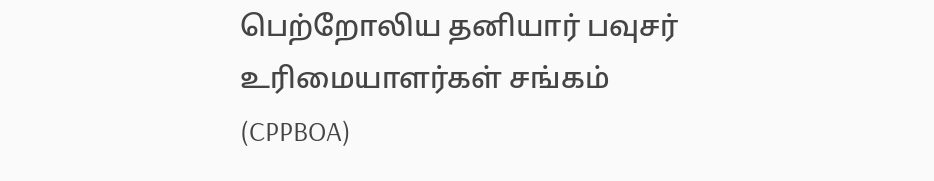பெற்றோலிய தனியார் பவுசர் உரிமையாளர்கள் சங்கம் (CPPBOA)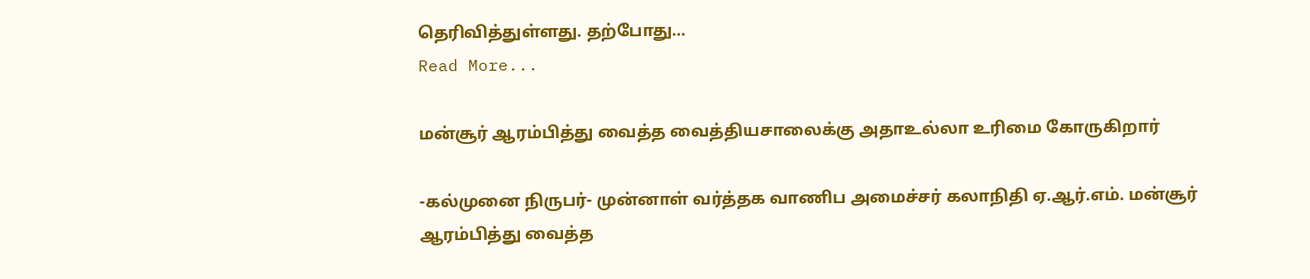தெரிவித்துள்ளது. தற்போது…
Read More...

மன்சூர் ஆரம்பித்து வைத்த வைத்தியசாலைக்கு அதாஉல்லா உரிமை கோருகிறார்

-கல்முனை நிருபர்- முன்னாள் வர்த்தக வாணிப அமைச்சர் கலாநிதி ஏ.ஆர்.எம். மன்சூர் ஆரம்பித்து வைத்த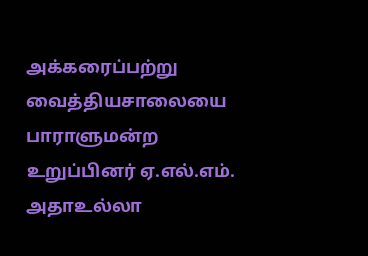அக்கரைப்பற்று வைத்தியசாலையை பாராளுமன்ற உறுப்பினர் ஏ.எல்.எம். அதாஉல்லா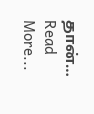தான்…
Read More...